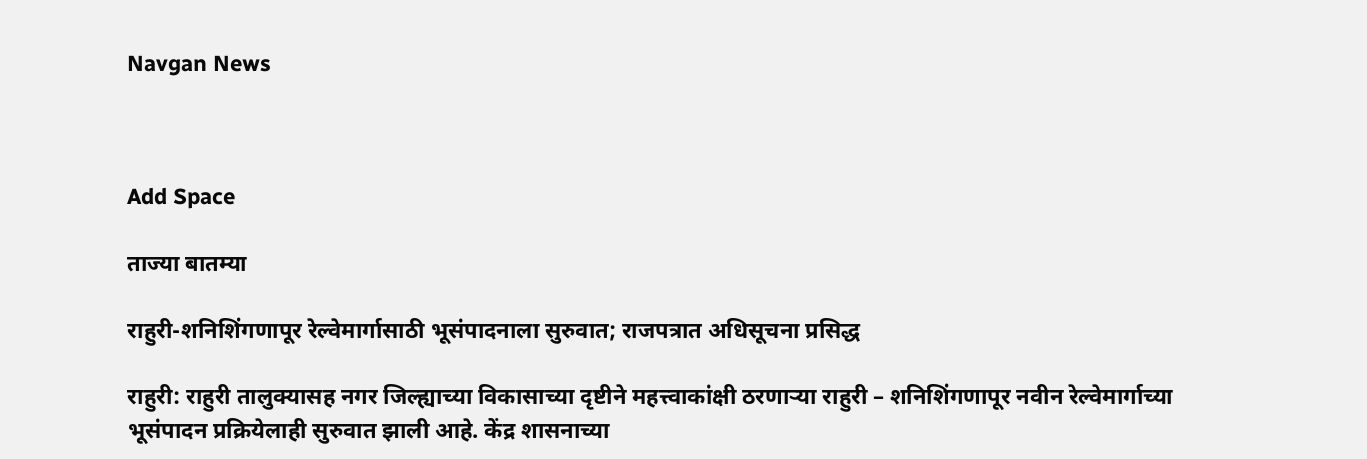Navgan News



Add Space

ताज्या बातम्या

राहुरी-शनिशिंगणापूर रेल्वेमार्गासाठी भूसंपादनाला सुरुवात; राजपत्रात अधिसूचना प्रसिद्ध

राहुरी: राहुरी तालुक्यासह नगर जिल्ह्याच्या विकासाच्या दृष्टीने महत्त्वाकांक्षी ठरणाऱ्या राहुरी – शनिशिंगणापूर नवीन रेल्वेमार्गाच्या भूसंपादन प्रक्रियेलाही सुरुवात झाली आहे. केंद्र शासनाच्या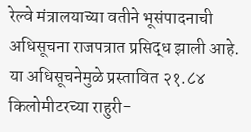रेल्वे मंत्रालयाच्या वतीने भूसंपादनाची अधिसूचना राजपत्रात प्रसिद्ध झाली आहे. या अधिसूचनेमुळे प्रस्तावित २१.८४ किलोमीटरच्या राहुरी-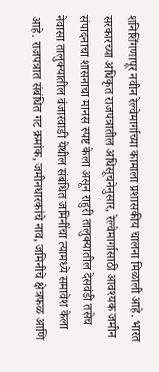शनिशिंगणापूर नवीन रेल्वेमार्गाच्या कामाला प्रशासकीय चालना मिळाली आहे. भारत सरकारच्या अधिकृत राजपत्रातील अधिसूचनेनुसार, रेल्वेमार्गासाठी आवश्यक जमीन संपादनाचा शासनाचा मानस स्पष्ट केला असून राहुरी तालुक्यातील देसवंडी तसेच नेवासा तालुक्यातील वंजारवाडी येथील संबंधित जमिनींचा त्यामध्ये समावेश केला आहे. राजपत्रात संबंधित गट क्रमांक, जमीनधारकांचे नाव, जमिनीचे क्षेत्रफळ आणि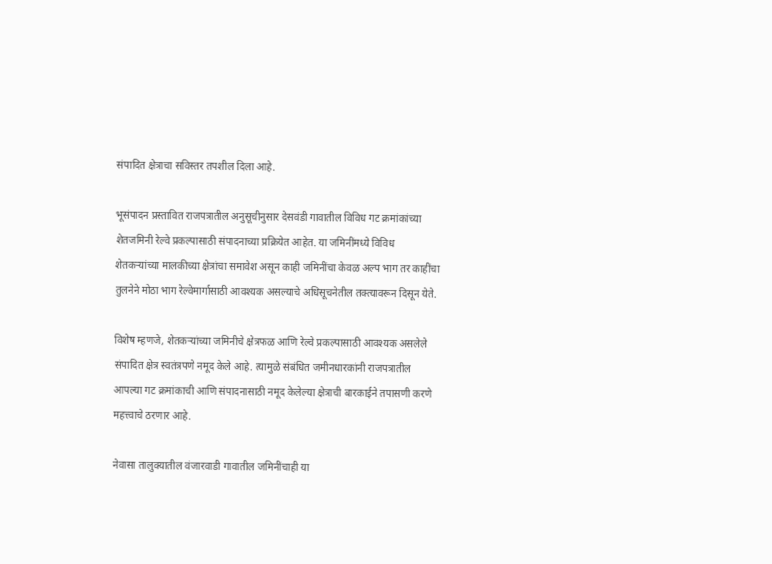संपादित क्षेत्राचा सविस्तर तपशील दिला आहे.

भूसंपादन प्रस्तावित राजपत्रातील अनुसूचीनुसार देसवंडी गावातील विविध गट क्रमांकांच्या शेतजमिनी रेल्वे प्रकल्पासाठी संपादनाच्या प्रक्रियेत आहेत. या जमिनींमध्ये विविध शेतकऱ्यांच्या मालकीच्या क्षेत्रांचा समावेश असून काही जमिनींचा केवळ अल्प भाग तर काहींचा तुलनेने मोठा भाग रेल्वेमार्गासाठी आवश्यक असल्याचे अधिसूचनेतील तक्त्यावरून दिसून येते.

विशेष म्हणजे, शेतकऱ्यांच्या जमिनीचे क्षेत्रफळ आणि रेल्वे प्रकल्पासाठी आवश्यक असलेले संपादित क्षेत्र स्वतंत्रपणे नमूद केले आहे. त्यामुळे संबंधित जमीनधारकांनी राजपत्रातील आपल्या गट क्रमांकाची आणि संपादनासाठी नमूद केलेल्या क्षेत्राची बारकाईने तपासणी करणे महत्त्वाचे ठरणार आहे.

नेवासा तालुक्यातील वंजारवाडी गावातील जमिनींचाही या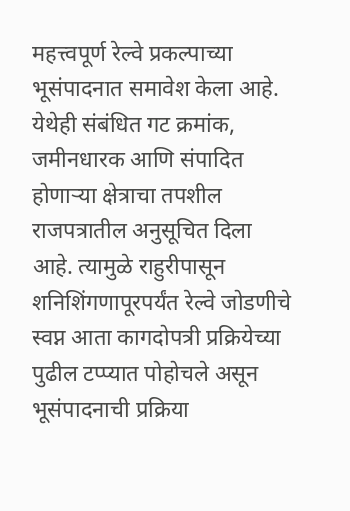महत्त्वपूर्ण रेल्वे प्रकल्पाच्या भूसंपादनात समावेश केला आहे. येथेही संबंधित गट क्रमांक, जमीनधारक आणि संपादित होणाऱ्या क्षेत्राचा तपशील राजपत्रातील अनुसूचित दिला आहे. त्यामुळे राहुरीपासून शनिशिंगणापूरपर्यंत रेल्वे जोडणीचे स्वप्न आता कागदोपत्री प्रक्रियेच्या पुढील टप्प्यात पोहोचले असून भूसंपादनाची प्रक्रिया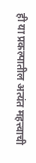ही या प्रकल्पातील अत्यंत महत्त्वाची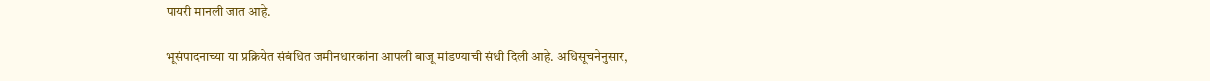पायरी मानली जात आहे.

भूसंपादनाच्या या प्रक्रियेत संबंधित जमीनधारकांना आपली बाजू मांडण्याची संधी दिली आहे. अधिसूचनेनुसार,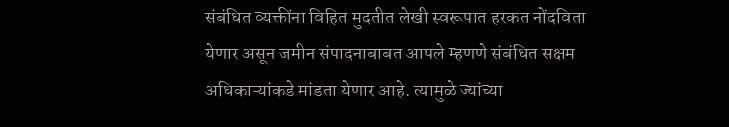संबंधित व्यक्तींना विहित मुदतीत लेखी स्वरूपात हरकत नोंदविता येणार असून जमीन संपादनाबाबत आपले म्हणणे संबंधित सक्षम अधिकाऱ्यांकडे मांडता येणार आहे. त्यामुळे ज्यांच्या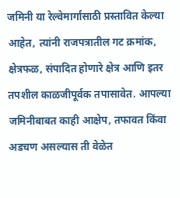जमिनी या रेल्वेमार्गासाठी प्रस्तावित केल्या आहेत, त्यांनी राजपत्रातील गट क्रमांक, क्षेत्रफळ, संपादित होणारे क्षेत्र आणि इतर तपशील काळजीपूर्वक तपासावेत. आपल्या जमिनीबाबत काही आक्षेप, तफावत किंवा अडचण असल्यास ती वेळेत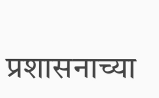प्रशासनाच्या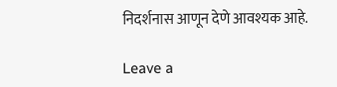निदर्शनास आणून देणे आवश्यक आहे.

Leave a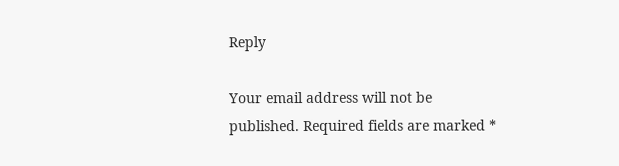Reply

Your email address will not be published. Required fields are marked *